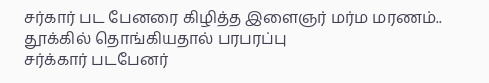சர்கார் பட பேனரை கிழித்த இளைஞர் மர்ம மரணம்.. தூக்கில் தொங்கியதால் பரபரப்பு
சர்க்கார் படபேனர்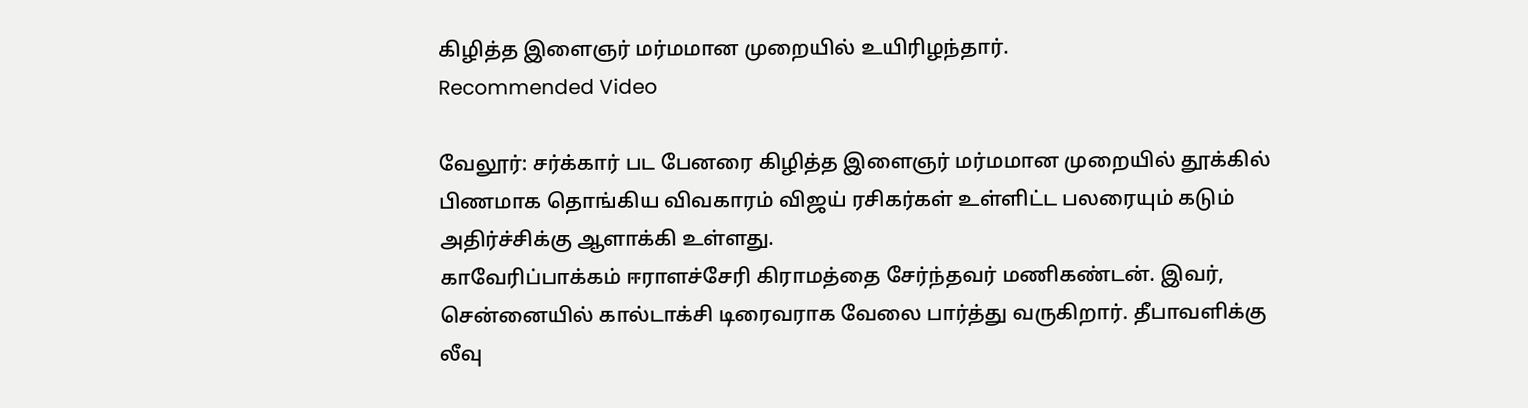கிழித்த இளைஞர் மர்மமான முறையில் உயிரிழந்தார்.
Recommended Video

வேலூர்: சர்க்கார் பட பேனரை கிழித்த இளைஞர் மர்மமான முறையில் தூக்கில் பிணமாக தொங்கிய விவகாரம் விஜய் ரசிகர்கள் உள்ளிட்ட பலரையும் கடும் அதிர்ச்சிக்கு ஆளாக்கி உள்ளது.
காவேரிப்பாக்கம் ஈராளச்சேரி கிராமத்தை சேர்ந்தவர் மணிகண்டன். இவர், சென்னையில் கால்டாக்சி டிரைவராக வேலை பார்த்து வருகிறார். தீபாவளிக்கு லீவு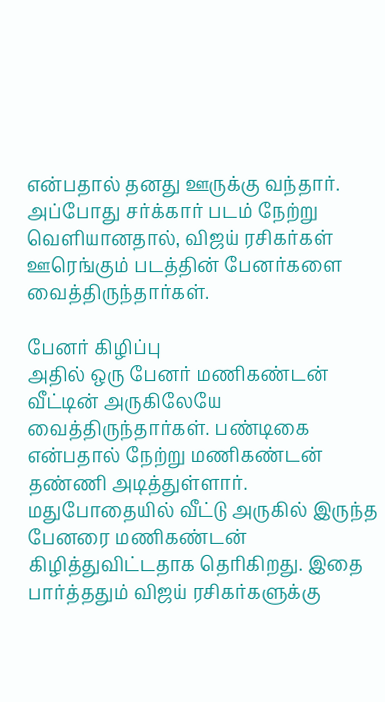என்பதால் தனது ஊருக்கு வந்தார். அப்போது சர்க்கார் படம் நேற்று வெளியானதால், விஜய் ரசிகர்கள் ஊரெங்கும் படத்தின் பேனர்களை வைத்திருந்தார்கள்.

பேனர் கிழிப்பு
அதில் ஒரு பேனர் மணிகண்டன் வீட்டின் அருகிலேயே வைத்திருந்தார்கள். பண்டிகை என்பதால் நேற்று மணிகண்டன் தண்ணி அடித்துள்ளார். மதுபோதையில் வீட்டு அருகில் இருந்த பேனரை மணிகண்டன் கிழித்துவிட்டதாக தெரிகிறது. இதை பார்த்ததும் விஜய் ரசிகர்களுக்கு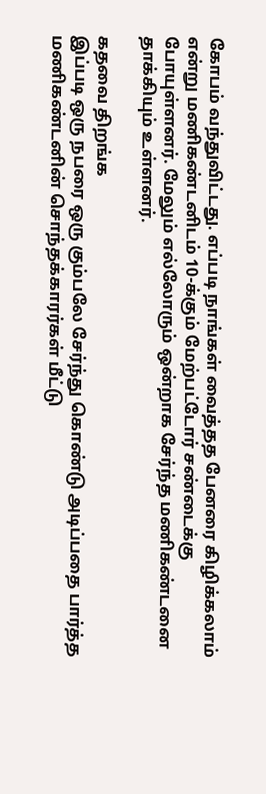கோபம் வந்துவிட்டது. எப்படி நாங்கள் வைத்தத பேனரை கிழிக்கலாம் என்று மணிகண்டனிடம் 10-க்கும் மேற்பட்டோர் சண்டைக்கு போயுள்ளனர். மேலும் எல்லோரும் ஒன்றாக சேர்ந்த மணிகண்டனை தாக்கியும் உள்ளனர்.

கதவை திறங்க
இப்படி ஒரு நபரை ஒரு கும்பலே சேர்ந்து கொண்டு அடிப்பதை பார்த்த மணிகண்டனின் சொந்தக்காரர்கள் மீட்டு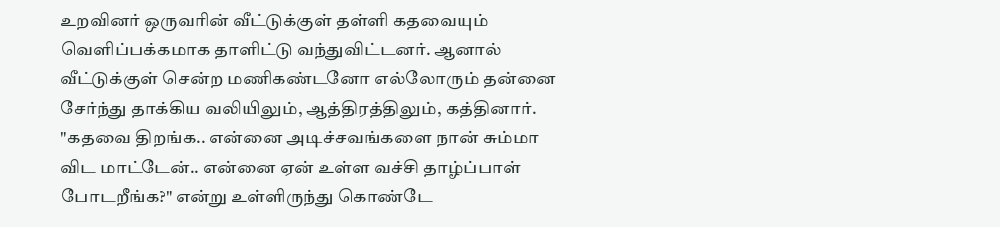உறவினர் ஒருவரின் வீட்டுக்குள் தள்ளி கதவையும் வெளிப்பக்கமாக தாளிட்டு வந்துவிட்டனர். ஆனால் வீட்டுக்குள் சென்ற மணிகண்டனோ எல்லோரும் தன்னை சேர்ந்து தாக்கிய வலியிலும், ஆத்திரத்திலும், கத்தினார். "கதவை திறங்க.. என்னை அடிச்சவங்களை நான் சும்மா விட மாட்டேன்.. என்னை ஏன் உள்ள வச்சி தாழ்ப்பாள் போடறீங்க?" என்று உள்ளிருந்து கொண்டே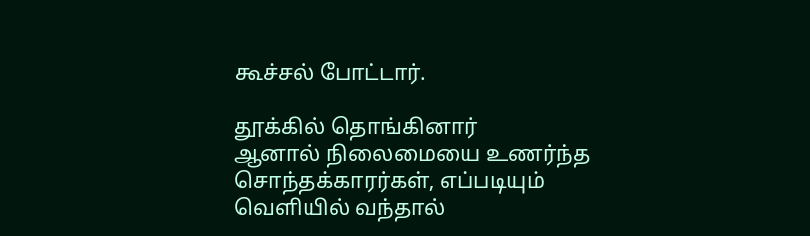கூச்சல் போட்டார்.

தூக்கில் தொங்கினார்
ஆனால் நிலைமையை உணர்ந்த சொந்தக்காரர்கள், எப்படியும் வெளியில் வந்தால்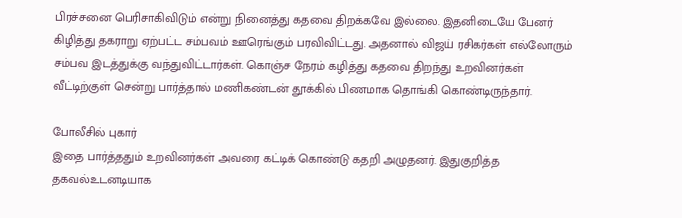பிரச்சனை பெரிசாகிவிடும் என்று நினைத்து கதவை திறக்கவே இல்லை. இதனிடையே பேனர் கிழித்து தகராறு ஏற்பட்ட சம்பவம் ஊரெங்கும் பரவிவிட்டது. அதனால் விஜய் ரசிகர்கள் எல்லோரும் சம்பவ இடத்துக்கு வந்துவிட்டார்கள். கொஞ்ச நேரம் கழித்து கதவை திறந்து உறவினர்கள் வீட்டிற்குள் சென்று பார்த்தால் மணிகண்டன் தூக்கில் பிணமாக தொங்கி கொண்டிருந்தார்.

போலீசில் புகார்
இதை பார்த்ததும் உறவினர்கள் அவரை கட்டிக் கொண்டு கதறி அழுதனர். இதுகுறித்த தகவல்உடனடியாக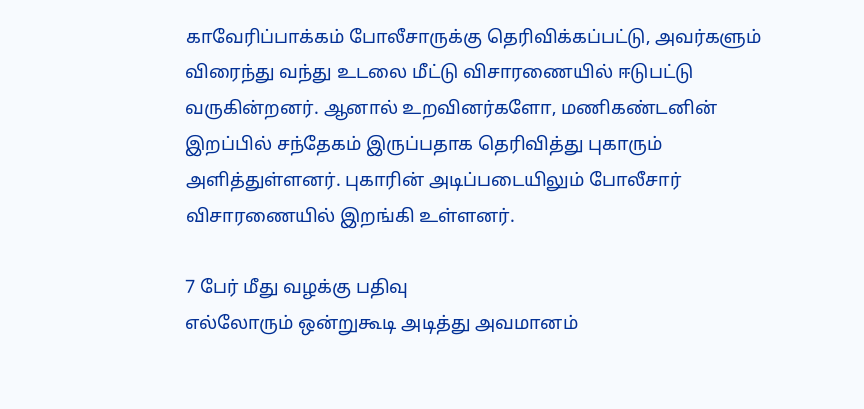காவேரிப்பாக்கம் போலீசாருக்கு தெரிவிக்கப்பட்டு, அவர்களும் விரைந்து வந்து உடலை மீட்டு விசாரணையில் ஈடுபட்டு வருகின்றனர். ஆனால் உறவினர்களோ, மணிகண்டனின் இறப்பில் சந்தேகம் இருப்பதாக தெரிவித்து புகாரும் அளித்துள்ளனர். புகாரின் அடிப்படையிலும் போலீசார் விசாரணையில் இறங்கி உள்ளனர்.

7 பேர் மீது வழக்கு பதிவு
எல்லோரும் ஒன்றுகூடி அடித்து அவமானம்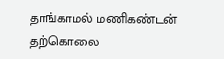தாங்காமல் மணிகண்டன் தற்கொலை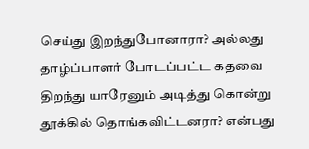செய்து இறந்துபோனாரா? அல்லது தாழ்ப்பாளர் போடப்பட்ட கதவை திறந்து யாரேனும் அடித்து கொன்று தூக்கில் தொங்கவிட்டனரா? என்பது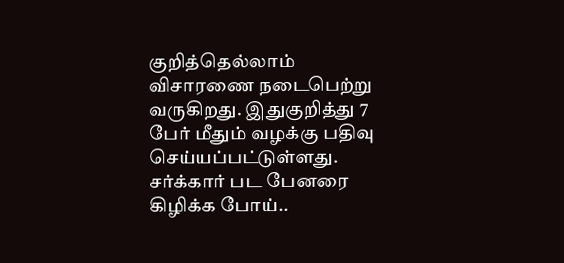குறித்தெல்லாம் விசாரணை நடைபெற்று வருகிறது. இதுகுறித்து 7 பேர் மீதும் வழக்கு பதிவு செய்யப்பட்டுள்ளது. சர்க்கார் பட பேனரை கிழிக்க போய்..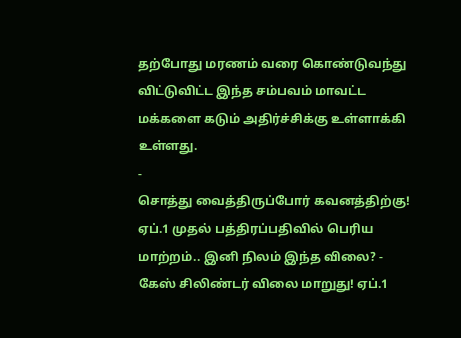தற்போது மரணம் வரை கொண்டுவந்து விட்டுவிட்ட இந்த சம்பவம் மாவட்ட மக்களை கடும் அதிர்ச்சிக்கு உள்ளாக்கி உள்ளது.
-
சொத்து வைத்திருப்போர் கவனத்திற்கு! ஏப்.1 முதல் பத்திரப்பதிவில் பெரிய மாற்றம்.. இனி நிலம் இந்த விலை? -
கேஸ் சிலிண்டர் விலை மாறுது! ஏப்.1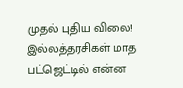முதல் புதிய விலை! இல்லத்தரசிகள் மாத பட்ஜெட்டில் என்ன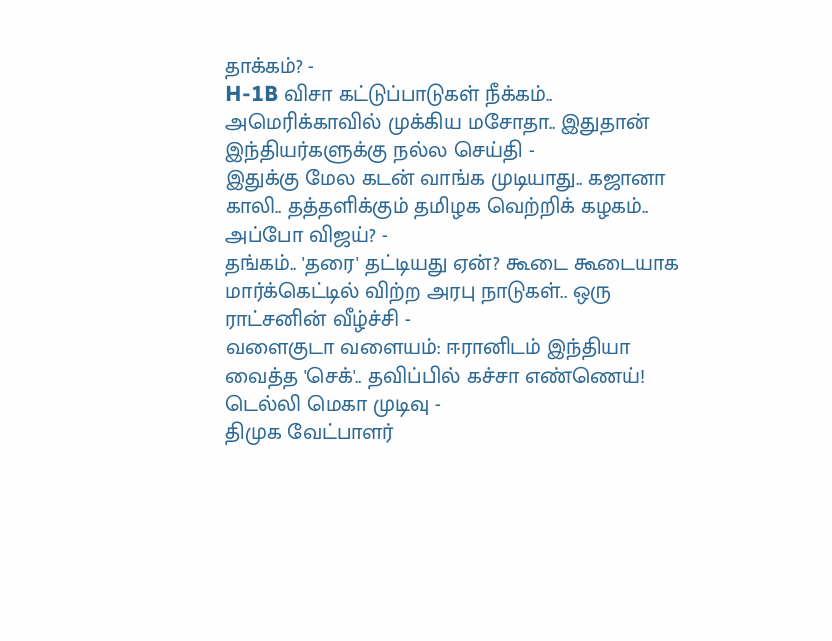தாக்கம்? -
H-1B விசா கட்டுப்பாடுகள் நீக்கம்.. அமெரிக்காவில் முக்கிய மசோதா.. இதுதான் இந்தியர்களுக்கு நல்ல செய்தி -
இதுக்கு மேல கடன் வாங்க முடியாது.. கஜானா காலி.. தத்தளிக்கும் தமிழக வெற்றிக் கழகம்.. அப்போ விஜய்? -
தங்கம்.. 'தரை' தட்டியது ஏன்? கூடை கூடையாக மார்க்கெட்டில் விற்ற அரபு நாடுகள்.. ஒரு ராட்சனின் வீழ்ச்சி -
வளைகுடா வளையம்: ஈரானிடம் இந்தியா வைத்த 'செக்'.. தவிப்பில் கச்சா எண்ணெய்! டெல்லி மெகா முடிவு -
திமுக வேட்பாளர்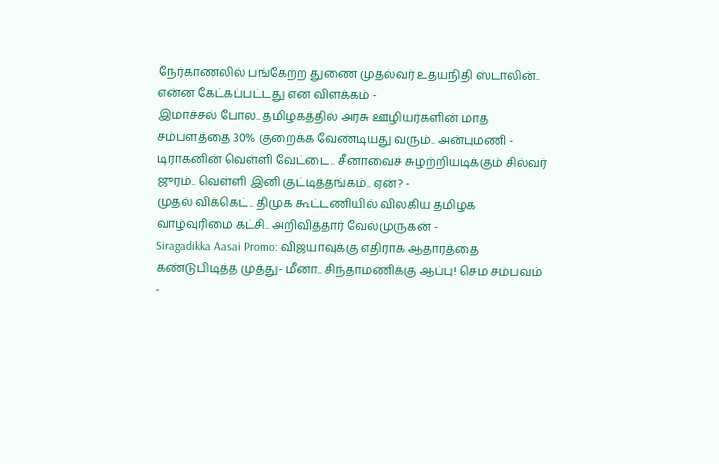நேர்காணலில் பங்கேற்ற துணை முதல்வர் உதயநிதி ஸ்டாலின்.. என்ன கேட்கப்பட்டது என விளக்கம் -
இமாச்சல் போல.. தமிழகத்தில் அரசு ஊழியர்களின் மாத சம்பளத்தை 30% குறைக்க வேண்டியது வரும்.. அன்புமணி -
டிராகனின் வெள்ளி வேட்டை.. சீனாவைச் சுழற்றியடிக்கும் சில்வர் ஜுரம்.. வெள்ளி இனி குட்டித்தங்கம்.. ஏன்? -
முதல் விக்கெட்.. திமுக கூட்டணியில் விலகிய தமிழக வாழ்வுரிமை கட்சி.. அறிவித்தார் வேல்முருகன் -
Siragadikka Aasai Promo: விஜயாவுக்கு எதிராக ஆதாரத்தை கண்டுபிடித்த முத்து- மீனா.. சிந்தாமணிக்கு ஆப்பு! செம சம்பவம் -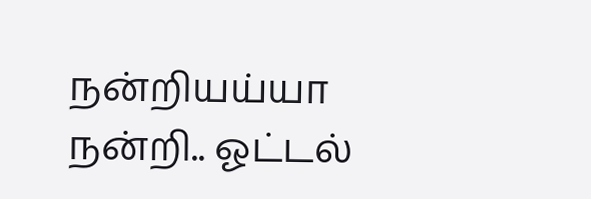நன்றியய்யா நன்றி.. ஓட்டல்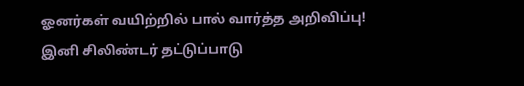ஓனர்கள் வயிற்றில் பால் வார்த்த அறிவிப்பு! இனி சிலிண்டர் தட்டுப்பாடு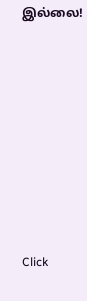இல்லை!












Click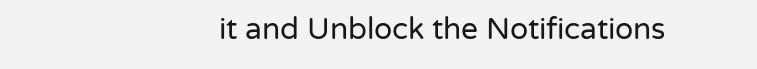it and Unblock the Notifications